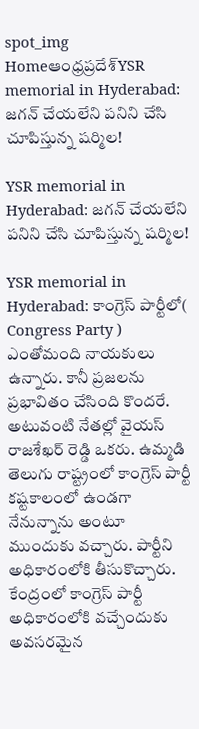spot_img
Homeఆంధ్రప్రదేశ్‌YSR memorial in Hyderabad: జగన్ చేయలేని పనిని చేసి చూపిస్తున్న షర్మిల!

YSR memorial in Hyderabad: జగన్ చేయలేని పనిని చేసి చూపిస్తున్న షర్మిల!

YSR memorial in Hyderabad: కాంగ్రెస్ పార్టీలో( Congress Party ) ఎంతోమంది నాయకులు ఉన్నారు. కానీ ప్రజలను ప్రభావితం చేసింది కొందరే. అటువంటి నేతల్లో వైయస్ రాజశేఖర్ రెడ్డి ఒకరు. ఉమ్మడి తెలుగు రాష్ట్రంలో కాంగ్రెస్ పార్టీ కష్టకాలంలో ఉండగా నేనున్నాను అంటూ ముందుకు వచ్చారు. పార్టీని అధికారంలోకి తీసుకొచ్చారు. కేంద్రంలో కాంగ్రెస్ పార్టీ అధికారంలోకి వచ్చేందుకు అవసరమైన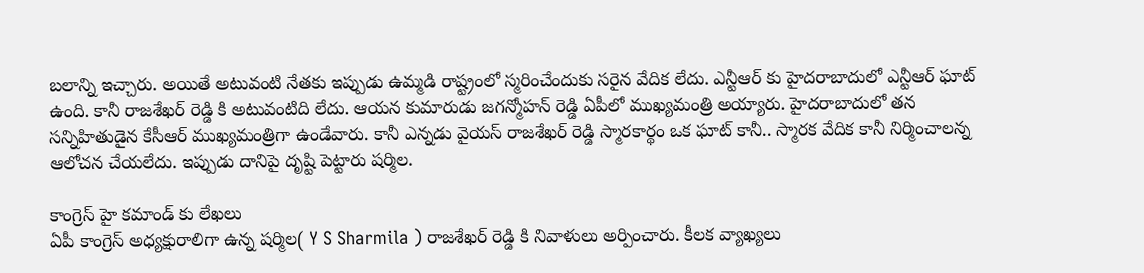బలాన్ని ఇచ్చారు. అయితే అటువంటి నేతకు ఇప్పుడు ఉమ్మడి రాష్ట్రంలో స్మరించేందుకు సరైన వేదిక లేదు. ఎన్టీఆర్ కు హైదరాబాదులో ఎన్టీఆర్ ఘాట్ ఉంది. కానీ రాజశేఖర్ రెడ్డి కి అటువంటిది లేదు. ఆయన కుమారుడు జగన్మోహన్ రెడ్డి ఏపీలో ముఖ్యమంత్రి అయ్యారు. హైదరాబాదులో తన సన్నిహితుడైన కేసీఆర్ ముఖ్యమంత్రిగా ఉండేవారు. కానీ ఎన్నడు వైయస్ రాజశేఖర్ రెడ్డి స్మారకార్థం ఒక ఘాట్ కానీ.. స్మారక వేదిక కానీ నిర్మించాలన్న ఆలోచన చేయలేదు. ఇప్పుడు దానిపై దృష్టి పెట్టారు షర్మిల.

కాంగ్రెస్ హై కమాండ్ కు లేఖలు
ఏపీ కాంగ్రెస్ అధ్యక్షురాలిగా ఉన్న షర్మిల( Y S Sharmila ) రాజశేఖర్ రెడ్డి కి నివాళులు అర్పించారు. కీలక వ్యాఖ్యలు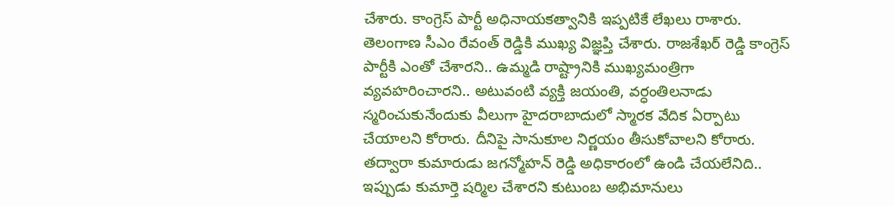చేశారు. కాంగ్రెస్ పార్టీ అధినాయకత్వానికి ఇప్పటికే లేఖలు రాశారు. తెలంగాణ సీఎం రేవంత్ రెడ్డికి ముఖ్య విజ్ఞప్తి చేశారు. రాజశేఖర్ రెడ్డి కాంగ్రెస్ పార్టీకి ఎంతో చేశారని.. ఉమ్మడి రాష్ట్రానికి ముఖ్యమంత్రిగా వ్యవహరించారని.. అటువంటి వ్యక్తి జయంతి, వర్ధంతిలనాడు స్మరించుకునేందుకు వీలుగా హైదరాబాదులో స్మారక వేదిక ఏర్పాటు చేయాలని కోరారు. దీనిపై సానుకూల నిర్ణయం తీసుకోవాలని కోరారు. తద్వారా కుమారుడు జగన్మోహన్ రెడ్డి అధికారంలో ఉండి చేయలేనిది.. ఇప్పుడు కుమార్తె షర్మిల చేశారని కుటుంబ అభిమానులు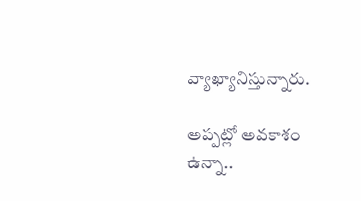వ్యాఖ్యానిస్తున్నారు.

అప్పట్లో అవకాశం ఉన్నా..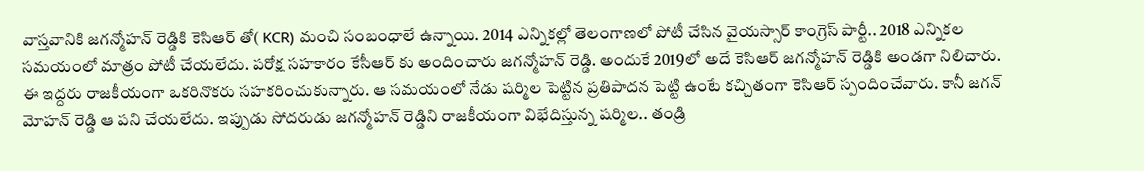వాస్తవానికి జగన్మోహన్ రెడ్డికి కెసిఆర్ తో( KCR) మంచి సంబంధాలే ఉన్నాయి. 2014 ఎన్నికల్లో తెలంగాణలో పోటీ చేసిన వైయస్సార్ కాంగ్రెస్ పార్టీ.. 2018 ఎన్నికల సమయంలో మాత్రం పోటీ చేయలేదు. పరోక్ష సహకారం కేసీఆర్ కు అందించారు జగన్మోహన్ రెడ్డి. అందుకే 2019లో అదే కెసిఆర్ జగన్మోహన్ రెడ్డికి అండగా నిలిచారు. ఈ ఇద్దరు రాజకీయంగా ఒకరినొకరు సహకరించుకున్నారు. ఆ సమయంలో నేడు షర్మిల పెట్టిన ప్రతిపాదన పెట్టి ఉంటే కచ్చితంగా కెసిఆర్ స్పందించేవారు. కానీ జగన్ మోహన్ రెడ్డి ఆ పని చేయలేదు. ఇప్పుడు సోదరుడు జగన్మోహన్ రెడ్డిని రాజకీయంగా విభేదిస్తున్న షర్మిల.. తండ్రి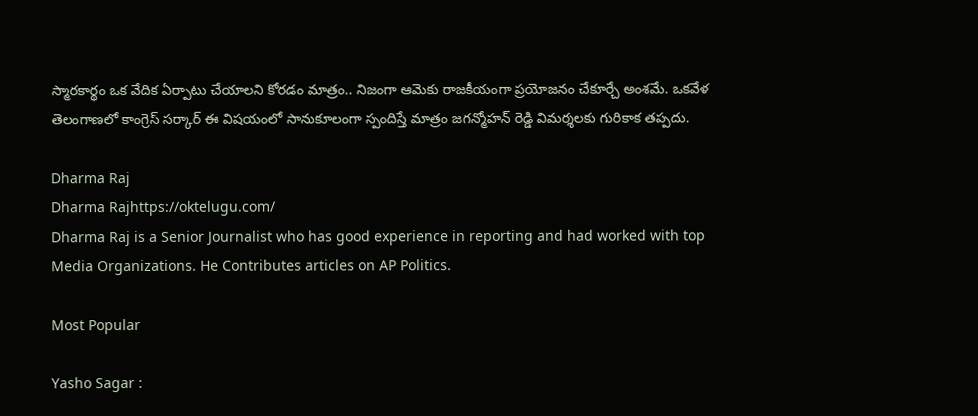స్మారకార్థం ఒక వేదిక ఏర్పాటు చేయాలని కోరడం మాత్రం.. నిజంగా ఆమెకు రాజకీయంగా ప్రయోజనం చేకూర్చే అంశమే. ఒకవేళ తెలంగాణలో కాంగ్రెస్ సర్కార్ ఈ విషయంలో సానుకూలంగా స్పందిస్తే మాత్రం జగన్మోహన్ రెడ్డి విమర్శలకు గురికాక తప్పదు.

Dharma Raj
Dharma Rajhttps://oktelugu.com/
Dharma Raj is a Senior Journalist who has good experience in reporting and had worked with top Media Organizations. He Contributes articles on AP Politics.

Most Popular

Yasho Sagar :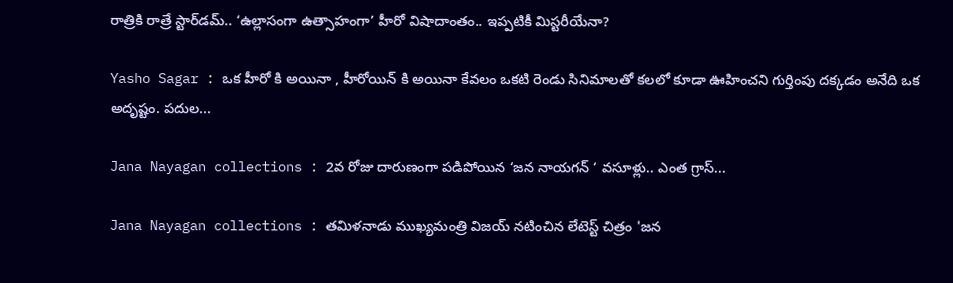రాత్రికి రాత్రే స్టార్‌డమ్.. ‘ఉల్లాసంగా ఉత్సాహంగా’ హీరో విషాదాంతం.. ఇప్పటికీ మిస్టరీయేనా?

Yasho Sagar : ఒక హీరో కి అయినా , హీరోయిన్ కి అయినా కేవలం ఒకటి రెండు సినిమాలతో కలలో కూడా ఊహించని గుర్తింపు దక్కడం అనేది ఒక అదృష్టం. పదుల...

Jana Nayagan collections : 2వ రోజు దారుణంగా పడిపోయిన ‘జన నాయగన్ ‘ వసూళ్లు.. ఎంత గ్రాస్...

Jana Nayagan collections : తమిళనాడు ముఖ్యమంత్రి విజయ్ నటించిన లేటెస్ట్ చిత్రం 'జన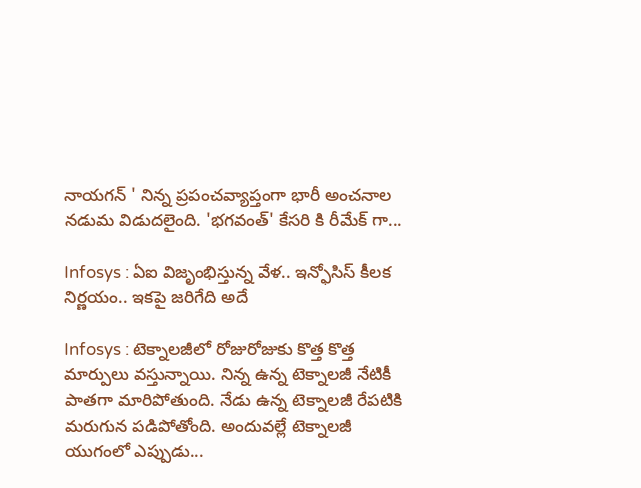నాయగన్ ' నిన్న ప్రపంచవ్యాప్తంగా భారీ అంచనాల నడుమ విడుదలైంది. 'భగవంత్' కేసరి కి రీమేక్ గా...

Infosys : ఏఐ విజృంభిస్తున్న వేళ.. ఇన్ఫోసిస్ కీలక నిర్ణయం.. ఇకపై జరిగేది అదే

Infosys : టెక్నాలజీలో రోజురోజుకు కొత్త కొత్త మార్పులు వస్తున్నాయి. నిన్న ఉన్న టెక్నాలజీ నేటికీ పాతగా మారిపోతుంది. నేడు ఉన్న టెక్నాలజీ రేపటికి మరుగున పడిపోతోంది. అందువల్లే టెక్నాలజీ యుగంలో ఎప్పుడు...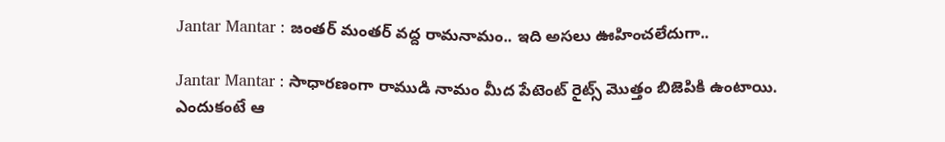Jantar Mantar : జంతర్ మంతర్ వద్ద రామనామం.. ఇది అసలు ఊహించలేదుగా..

Jantar Mantar : సాధారణంగా రాముడి నామం మీద పేటెంట్ రైట్స్ మొత్తం బిజెపికి ఉంటాయి. ఎందుకంటే ఆ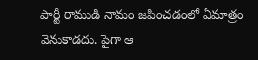పార్టీ రాముడి నామం జపించడంలో ఏమాత్రం వెనుకాడదు. పైగా ఆ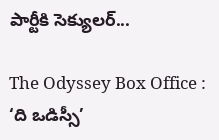పార్టీకి సెక్యులర్...

The Odyssey Box Office : ‘ది ఒడిస్సీ’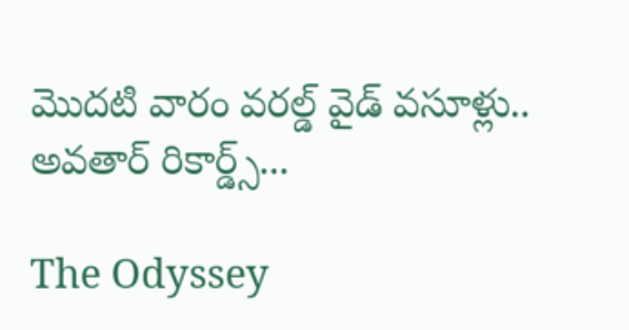మొదటి వారం వరల్డ్ వైడ్ వసూళ్లు.. అవతార్ రికార్డ్స్...

The Odyssey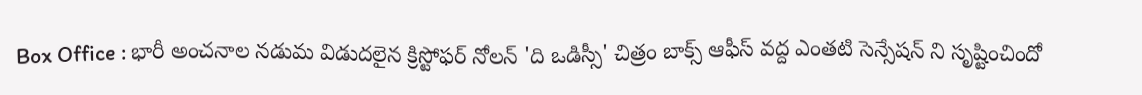Box Office : భారీ అంచనాల నడుమ విడుదలైన క్రిస్టోఫర్ నోలన్ 'ది ఒడిస్సీ' చిత్రం బాక్స్ ఆఫీస్ వద్ద ఎంతటి సెన్సేషన్ ని సృష్టించిందో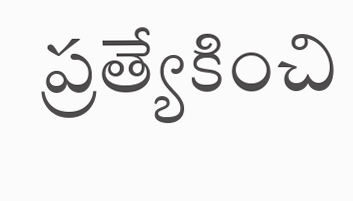ప్రత్యేకించి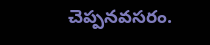చెప్పనవసరం.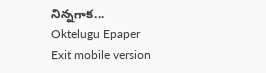నిన్నగాక...
Oktelugu Epaper
Exit mobile version